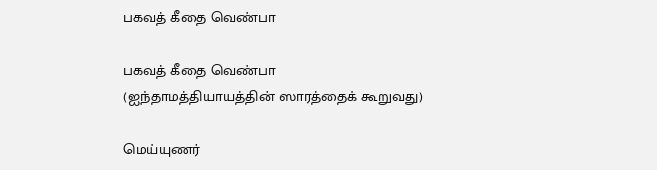பகவத் கீதை வெண்பா

பகவத் கீதை வெண்பா
(ஐந்தாமத்தியாயத்தின் ஸாரத்தைக் கூறுவது)

மெய்யுணர்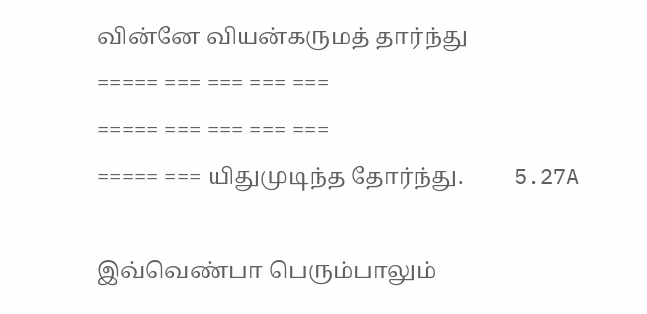வின்னே வியன்கருமத் தார்ந்து
===== === === === ===
===== === === === ===
===== === யிதுமுடிந்த தோர்ந்து.         5.27A

இவ்வெண்பா பெரும்பாலும்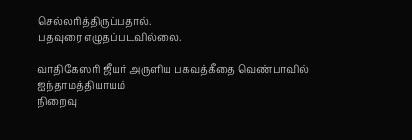செல்லரித்திருப்பதால்.
பதவுரை எழுதப்படவில்லை.

வாதிகேஸரி ஜீயர் அருளிய பகவத்கீதை வெண்பாவில் ஐந்தாமத்தியாயம்
நிறைவு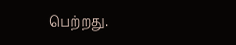பெற்றது.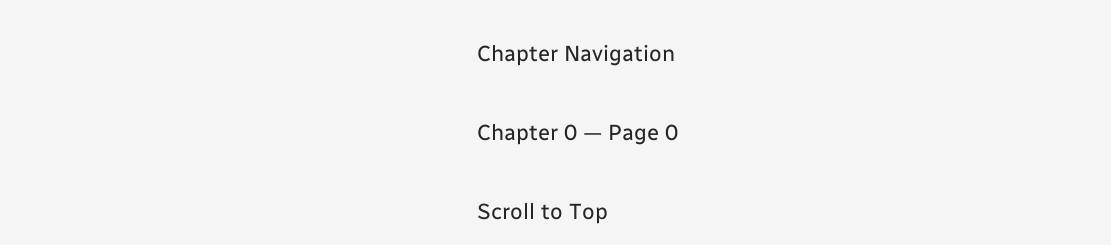Chapter Navigation

Chapter 0 — Page 0

Scroll to Top